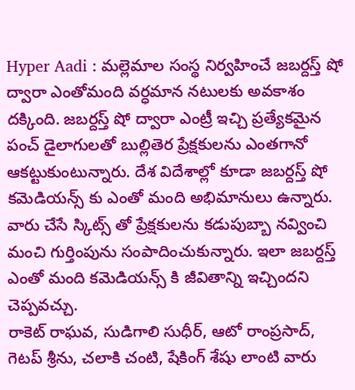Hyper Aadi : మల్లెమాల సంస్థ నిర్వహించే జబర్దస్త్ షో ద్వారా ఎంతోమంది వర్ధమాన నటులకు అవకాశం దక్కింది. జబర్దస్త్ షో ద్వారా ఎంట్రీ ఇచ్చి ప్రత్యేకమైన పంచ్ డైలాగులతో బుల్లితెర ప్రేక్షకులను ఎంతగానో ఆకట్టుకుంటున్నారు. దేశ విదేశాల్లో కూడా జబర్దస్త్ షో కమెడియన్స్ కు ఎంతో మంది అభిమానులు ఉన్నారు. వారు చేసే స్కిట్స్ తో ప్రేక్షకులను కడుపుబ్బా నవ్వించి మంచి గుర్తింపును సంపాదించుకున్నారు. ఇలా జబర్దస్త్ ఎంతో మంది కమెడియన్స్ కి జీవితాన్ని ఇచ్చిందని చెప్పవచ్చు.
రాకెట్ రాఘవ, సుడిగాలి సుధీర్, ఆటో రాంప్రసాద్, గెటప్ శ్రీను, చలాకి చంటి, షేకింగ్ శేషు లాంటి వారు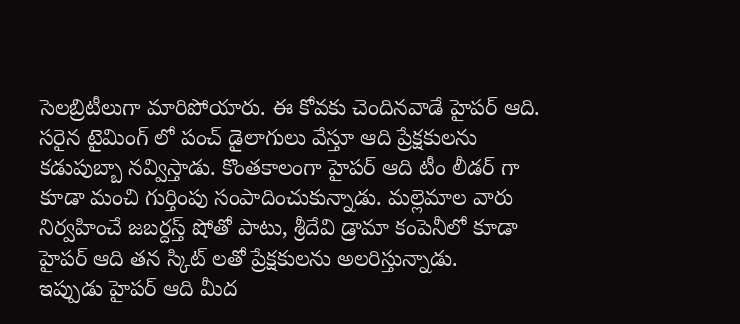సెలబ్రిటీలుగా మారిపోయారు. ఈ కోవకు చెందినవాడే హైపర్ ఆది. సరైన టైమింగ్ లో పంచ్ డైలాగులు వేస్తూ ఆది ప్రేక్షకులను కడుపుబ్బా నవ్విస్తాడు. కొంతకాలంగా హైపర్ ఆది టీం లీడర్ గా కూడా మంచి గుర్తింపు సంపాదించుకున్నాడు. మల్లెమాల వారు నిర్వహించే జబర్దస్త్ షోతో పాటు, శ్రీదేవి డ్రామా కంపెనీలో కూడా హైపర్ ఆది తన స్కిట్ లతో ప్రేక్షకులను అలరిస్తున్నాడు.
ఇప్పుడు హైపర్ ఆది మీద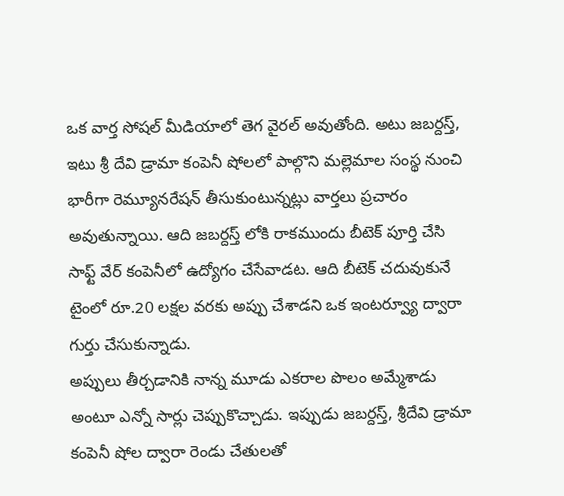ఒక వార్త సోషల్ మీడియాలో తెగ వైరల్ అవుతోంది. అటు జబర్దస్త్, ఇటు శ్రీ దేవి డ్రామా కంపెనీ షోలలో పాల్గొని మల్లెమాల సంస్థ నుంచి భారీగా రెమ్యూనరేషన్ తీసుకుంటున్నట్లు వార్తలు ప్రచారం అవుతున్నాయి. ఆది జబర్దస్త్ లోకి రాకముందు బీటెక్ పూర్తి చేసి సాఫ్ట్ వేర్ కంపెనీలో ఉద్యోగం చేసేవాడట. ఆది బీటెక్ చదువుకునే టైంలో రూ.20 లక్షల వరకు అప్పు చేశాడని ఒక ఇంటర్వ్యూ ద్వారా గుర్తు చేసుకున్నాడు.
అప్పులు తీర్చడానికి నాన్న మూడు ఎకరాల పొలం అమ్మేశాడు అంటూ ఎన్నో సార్లు చెప్పుకొచ్చాడు. ఇప్పుడు జబర్దస్త్, శ్రీదేవి డ్రామా కంపెనీ షోల ద్వారా రెండు చేతులతో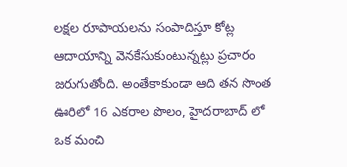లక్షల రూపాయలను సంపాదిస్తూ కోట్ల ఆదాయాన్ని వెనకేసుకుంటున్నట్లు ప్రచారం జరుగుతోంది. అంతేకాకుండా ఆది తన సొంత ఊరిలో 16 ఎకరాల పొలం, హైదరాబాద్ లో ఒక మంచి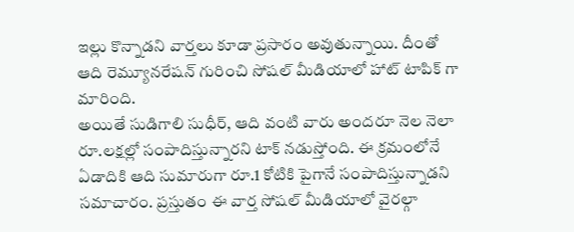ఇల్లు కొన్నాడని వార్తలు కూడా ప్రసారం అవుతున్నాయి. దీంతో ఆది రెమ్యూనరేషన్ గురించి సోషల్ మీడియాలో హాట్ టాపిక్ గా మారింది.
అయితే సుడిగాలి సుధీర్, ఆది వంటి వారు అందరూ నెల నెలా రూ.లక్షల్లో సంపాదిస్తున్నారని టాక్ నడుస్తోంది. ఈ క్రమంలోనే ఏడాదికి ఆది సుమారుగా రూ.1 కోటికి పైగానే సంపాదిస్తున్నాడని సమాచారం. ప్రస్తుతం ఈ వార్త సోషల్ మీడియాలో వైరల్గా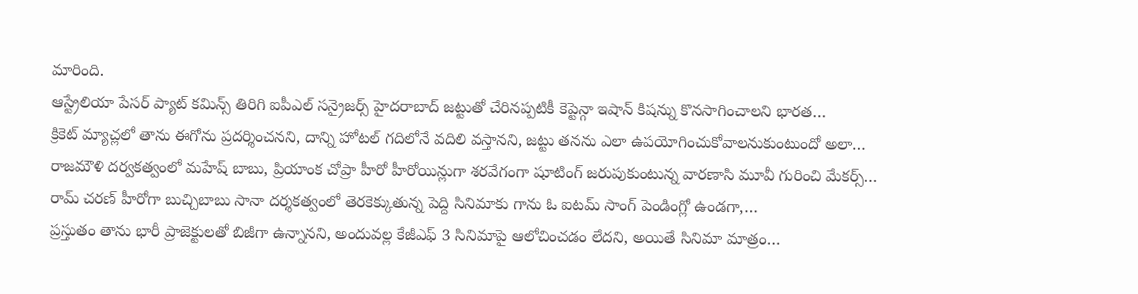మారింది.
ఆస్ట్రేలియా పేసర్ ప్యాట్ కమిన్స్ తిరిగి ఐపీఎల్ సన్రైజర్స్ హైదరాబాద్ జట్టుతో చేరినప్పటికీ కెప్టెన్గా ఇషాన్ కిషన్ను కొనసాగించాలని భారత…
క్రికెట్ మ్యాచ్లలో తాను ఈగోను ప్రదర్శించనని, దాన్ని హోటల్ గదిలోనే వదిలి వస్తానని, జట్టు తనను ఎలా ఉపయోగించుకోవాలనుకుంటుందో అలా…
రాజమౌళి దర్వకత్వంలో మహేష్ బాబు, ప్రియాంక చోప్రా హీరో హీరోయిన్లుగా శరవేగంగా షూటింగ్ జరుపుకుంటున్న వారణాసి మూవీ గురించి మేకర్స్…
రామ్ చరణ్ హీరోగా బుచ్చిబాబు సానా దర్శకత్వంలో తెరకెక్కుతున్న పెద్ది సినిమాకు గాను ఓ ఐటమ్ సాంగ్ పెండింగ్లో ఉండగా,…
ప్రస్తుతం తాను భారీ ప్రాజెక్టులతో బిజీగా ఉన్నానని, అందువల్ల కేజీఎఫ్ 3 సినిమాపై ఆలోచించడం లేదని, అయితే సినిమా మాత్రం…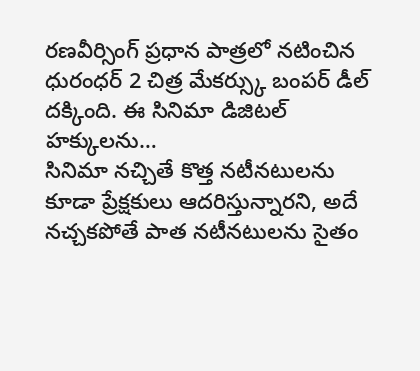రణవీర్సింగ్ ప్రధాన పాత్రలో నటించిన ధురంధర్ 2 చిత్ర మేకర్స్కు బంపర్ డీల్ దక్కింది. ఈ సినిమా డిజిటల్ హక్కులను…
సినిమా నచ్చితే కొత్త నటీనటులను కూడా ప్రేక్షకులు ఆదరిస్తున్నారని, అదే నచ్చకపోతే పాత నటీనటులను సైతం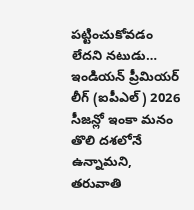పట్టించుకోవడం లేదని నటుడు…
ఇండియన్ ప్రీమియర్ లీగ్ (ఐపీఎల్) 2026 సీజన్లో ఇంకా మనం తొలి దశలోనే ఉన్నామని, తరువాతి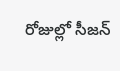రోజుల్లో సీజన్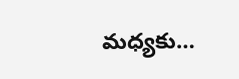మధ్యకు…